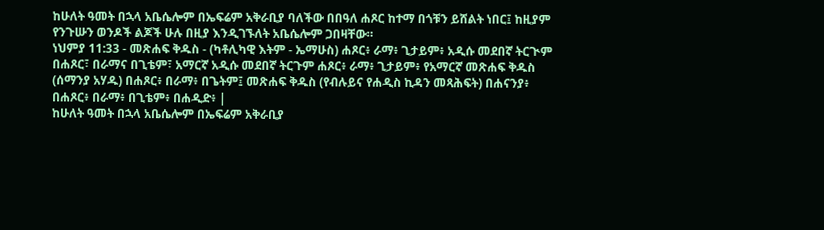ከሁለት ዓመት በኋላ አቤሴሎም በኤፍሬም አቅራቢያ ባለችው በበዓለ ሐጾር ከተማ በጎቹን ይሸልት ነበር፤ ከዚያም የንጉሡን ወንዶች ልጆች ሁሉ በዚያ እንዲገኙለት አቤሴሎም ጋበዛቸው።
ነህምያ 11:33 - መጽሐፍ ቅዱስ - (ካቶሊካዊ እትም - ኤማሁስ) ሐጾር፥ ራማ፥ ጊታይም፥ አዲሱ መደበኛ ትርጒም በሐጾር፣ በራማና በጊቴም፣ አማርኛ አዲሱ መደበኛ ትርጉም ሐጾር፥ ራማ፥ ጊታይም፥ የአማርኛ መጽሐፍ ቅዱስ (ሰማንያ አሃዱ) በሐጾር፥ በራማ፥ በጌትም፤ መጽሐፍ ቅዱስ (የብሉይና የሐዲስ ኪዳን መጻሕፍት) በሐናንያ፥ በሐጾር፥ በራማ፥ በጊቴም፥ በሐዲድ፥ |
ከሁለት ዓመት በኋላ አቤሴሎም በኤፍሬም አቅራቢያ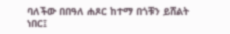ባለችው በበዓለ ሐጾር ከተማ በጎቹን ይሸልት ነበር፤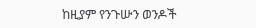ከዚያም የንጉሡን ወንዶች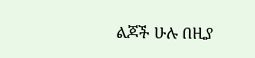ልጆች ሁሉ በዚያ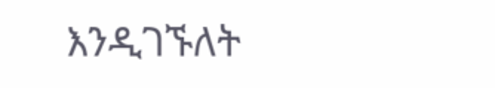እንዲገኙለት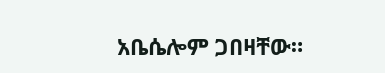አቤሴሎም ጋበዛቸው።